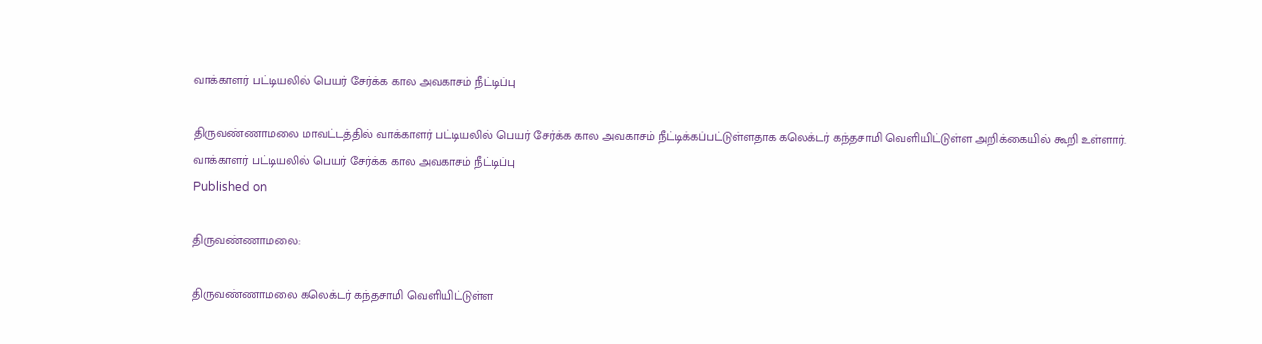வாக்காளர் பட்டியலில் பெயர் சேர்க்க கால அவகாசம் நீட்டிப்பு

திருவண்ணாமலை மாவட்டத்தில் வாக்காளர் பட்டியலில் பெயர் சேர்க்க கால அவகாசம் நீட்டிக்கப்பட்டுள்ளதாக கலெக்டர் கந்தசாமி வெளியிட்டுள்ள அறிக்கையில் கூறி உள்ளார்.
வாக்காளர் பட்டியலில் பெயர் சேர்க்க கால அவகாசம் நீட்டிப்பு
Published on

திருவண்ணாமலை:

திருவண்ணாமலை கலெக்டர் கந்தசாமி வெளியிட்டுள்ள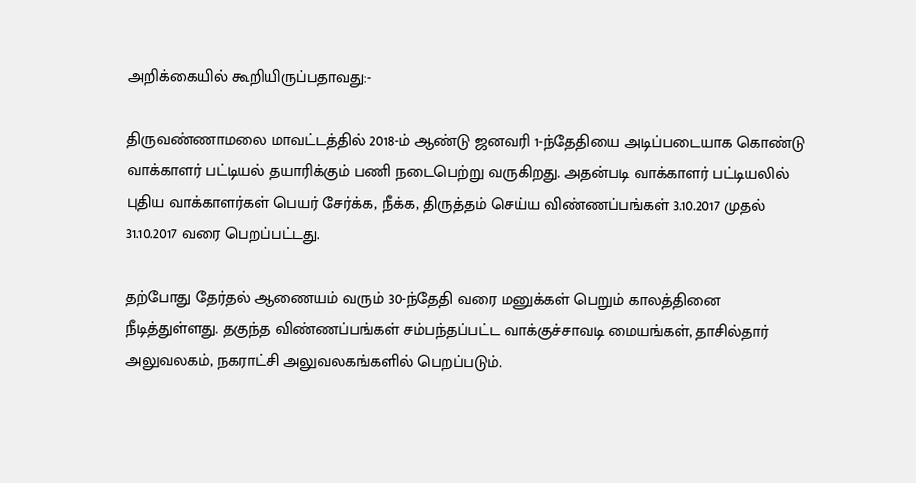அறிக்கையில் கூறியிருப்பதாவது:-

திருவண்ணாமலை மாவட்டத்தில் 2018-ம் ஆண்டு ஜனவரி 1-ந்தேதியை அடிப்படையாக கொண்டு வாக்காளர் பட்டியல் தயாரிக்கும் பணி நடைபெற்று வருகிறது. அதன்படி வாக்காளர் பட்டியலில் புதிய வாக்காளர்கள் பெயர் சேர்க்க, நீக்க, திருத்தம் செய்ய விண்ணப்பங்கள் 3.10.2017 முதல் 31.10.2017 வரை பெறப்பட்டது.

தற்போது தேர்தல் ஆணையம் வரும் 30-ந்தேதி வரை மனுக்கள் பெறும் காலத்தினை நீடித்துள்ளது. தகுந்த விண்ணப்பங்கள் சம்பந்தப்பட்ட வாக்குச்சாவடி மையங்கள், தாசில்தார் அலுவலகம், நகராட்சி அலுவலகங்களில் பெறப்படும்.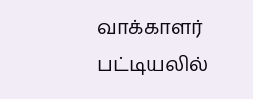வாக்காளர் பட்டியலில்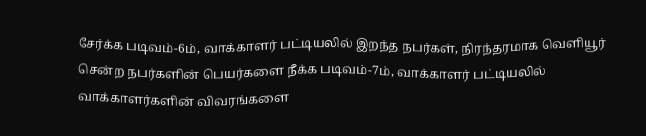சேர்க்க படிவம்-6ம், வாக்காளர் பட்டியலில் இறந்த நபர்கள், நிரந்தரமாக வெளியூர் சென்ற நபர்களின் பெயர்களை நீக்க படிவம்-7ம், வாக்காளர் பட்டியலில் வாக்காளர்களின் விவரங்களை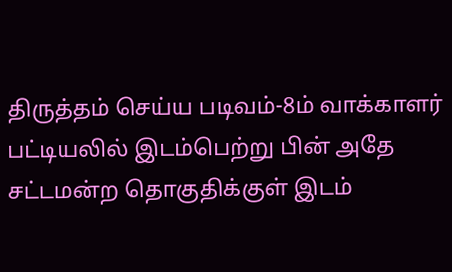திருத்தம் செய்ய படிவம்-8ம் வாக்காளர் பட்டியலில் இடம்பெற்று பின் அதே சட்டமன்ற தொகுதிக்குள் இடம்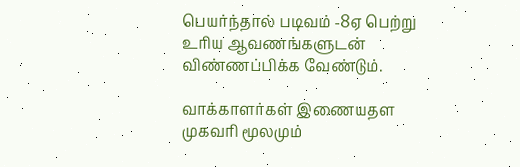பெயர்ந்தால் படிவம் -8ஏ பெற்று உரிய ஆவணங்களுடன் விண்ணப்பிக்க வேண்டும்.

வாக்காளர்கள் இணையதள முகவரி மூலமும்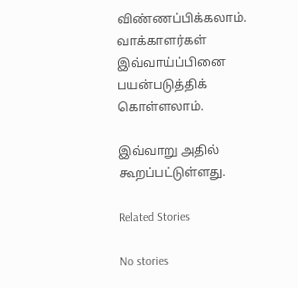விண்ணப்பிக்கலாம். வாக்காளர்கள் இவ்வாய்ப்பினை பயன்படுத்திக் கொள்ளலாம்.

இவ்வாறு அதில் கூறப்பட்டுள்ளது.

Related Stories

No stories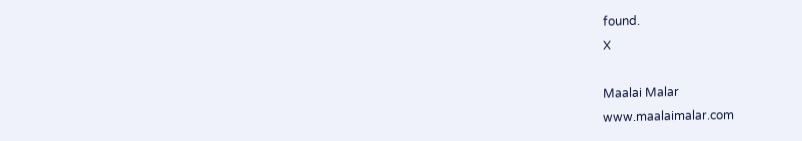found.
X

Maalai Malar
www.maalaimalar.com